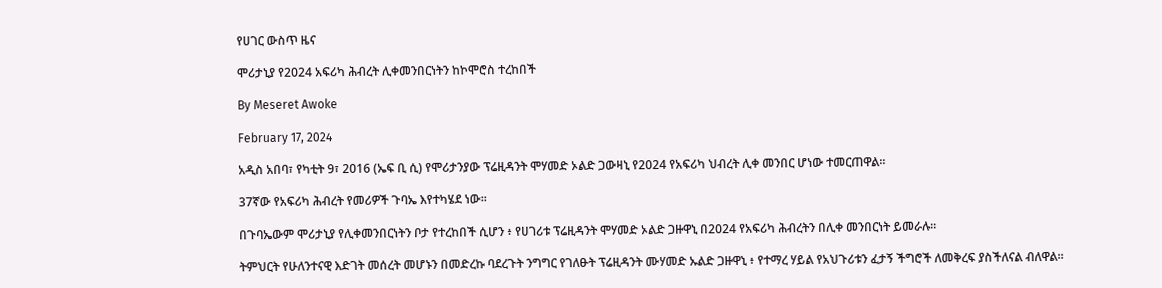የሀገር ውስጥ ዜና

ሞሪታኒያ የ2024 አፍሪካ ሕብረት ሊቀመንበርነትን ከኮሞሮስ ተረከበች

By Meseret Awoke

February 17, 2024

አዲስ አበባ፣ የካቲት 9፣ 2016 (ኤፍ ቢ ሲ) የሞሪታንያው ፕሬዚዳንት ሞሃመድ ኦልድ ጋውዛኒ የ2024 የአፍሪካ ህብረት ሊቀ መንበር ሆነው ተመርጠዋል፡፡

37ኛው የአፍሪካ ሕብረት የመሪዎች ጉባኤ እየተካሄደ ነው፡፡

በጉባኤውም ሞሪታኒያ የሊቀመንበርነትን ቦታ የተረከበች ሲሆን ፥ የሀገሪቱ ፕሬዚዳንት ሞሃመድ ኦልድ ጋዙዋኒ በ2024 የአፍሪካ ሕብረትን በሊቀ መንበርነት ይመራሉ።

ትምህርት የሁለንተናዊ እድገት መሰረት መሆኑን በመድረኩ ባደረጉት ንግግር የገለፁት ፕሬዚዳንት ሙሃመድ ኡልድ ጋዙዋኒ ፥ የተማረ ሃይል የአህጉሪቱን ፈታኝ ችግሮች ለመቅረፍ ያስችለናል ብለዋል።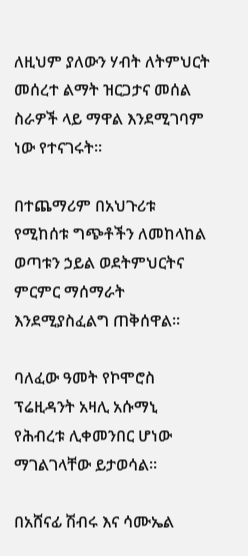ለዚህም ያለውን ሃብት ለትምህርት መሰረተ ልማት ዝርጋታና መሰል ስራዎች ላይ ማዋል እንደሚገባም ነው የተናገሩት።

በተጨማሪም በአህጉሪቱ የሚከሰቱ ግጭቶችን ለመከላከል ወጣቱን ኃይል ወደትምህርትና ምርምር ማሰማራት እንደሚያስፈልግ ጠቅሰዋል።

ባለፈው ዓመት የኮሞሮስ ፕሬዚዳንት አዛሊ አሱማኒ የሕብረቱ ሊቀመንበር ሆነው ማገልገላቸው ይታወሳል።

በአሸናፊ ሽብሩ እና ሳሙኤል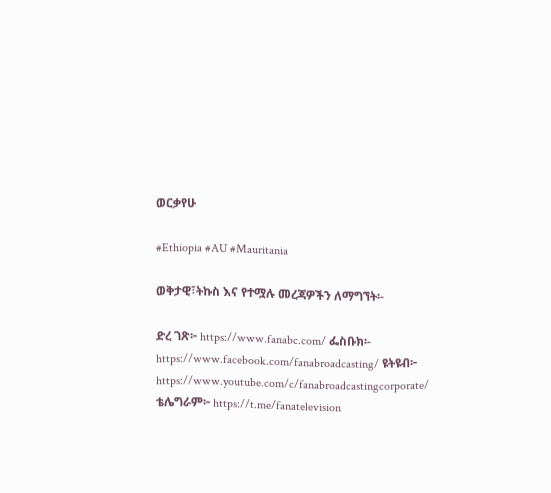ወርቃየሁ

#Ethiopia #AU #Mauritania

ወቅታዊ፣ትኩስ እና የተሟሉ መረጃዎችን ለማግኘት፡-

ድረ ገጽ፦ https://www.fanabc.com/ ፌስቡክ፡- https://www.facebook.com/fanabroadcasting/ ዩትዩብ፦ https://www.youtube.com/c/fanabroadcastingcorporate/ ቴሌግራም፦ https://t.me/fanatelevision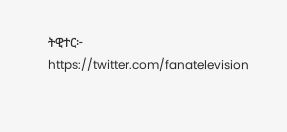ትዊተር፦ https://twitter.com/fanatelevision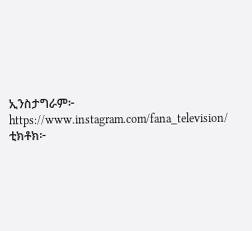ኢንስታግራም፦ https://www.instagram.com/fana_television/ ቲክቶክ፦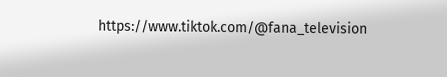https://www.tiktok.com/@fana_television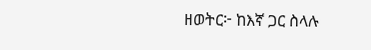ዘወትር፦ ከእኛ ጋር ስላሉ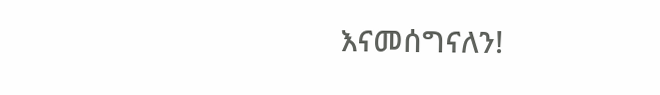እናመሰግናለን!